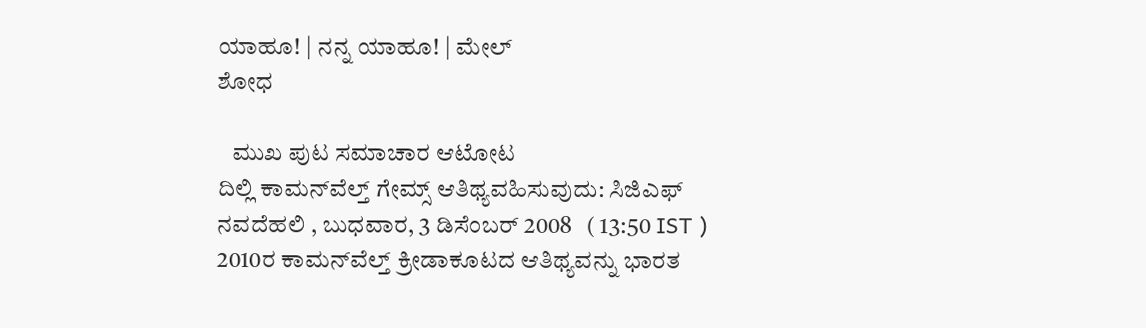ಯಾಹೂ! | ನನ್ನ ಯಾಹೂ! | ಮೇಲ್
ಶೋಧ

   ಮುಖ ಪುಟ ಸಮಾಚಾರ ಆಟೋಟ
ದಿಲ್ಲಿ ಕಾಮನ್‌ವೆಲ್ತ್ ಗೇಮ್ಸ್ ಆತಿಥ್ಯವಹಿಸುವುದು: ಸಿಜಿಎಫ್
ನವದೆಹಲಿ , ಬುಧವಾರ, 3 ಡಿಸೆಂಬರ್ 2008   ( 13:50 IST )
2010ರ ಕಾಮನ್‌ವೆಲ್ತ್ ಕ್ರೀಡಾಕೂಟದ ಆತಿಥ್ಯವನ್ನು ಭಾರತ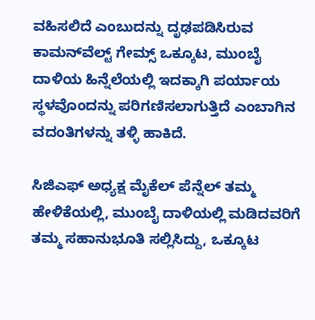ವಹಿಸಲಿದೆ ಎಂಬುದನ್ನು ದೃಢಪಡಿಸಿರುವ ಕಾಮನ್‌ವೆಲ್ಟ್ ಗೇಮ್ಸ್ ಒಕ್ಕೂಟ, ಮುಂಬೈ ದಾಳಿಯ ಹಿನ್ನೆಲೆಯಲ್ಲಿ ಇದಕ್ಕಾಗಿ ಪರ್ಯಾಯ ಸ್ಥಳವೊಂದನ್ನು ಪರಿಗಣಿಸಲಾಗುತ್ತಿದೆ ಎಂಬಾಗಿನ ವದಂತಿಗಳನ್ನು ತಳ್ಳಿ ಹಾಕಿದೆ.

ಸಿಜಿಎಫ್ ಅಧ್ಯಕ್ಷ ಮೈಕೆಲ್ ಪೆನ್ನೆಲ್ ತಮ್ಮ ಹೇಳಿಕೆಯಲ್ಲಿ, ಮುಂಬೈ ದಾಳಿಯಲ್ಲಿ ಮಡಿದವರಿಗೆ ತಮ್ಮ ಸಹಾನುಭೂತಿ ಸಲ್ಲಿಸಿದ್ದು, ಒಕ್ಕೂಟ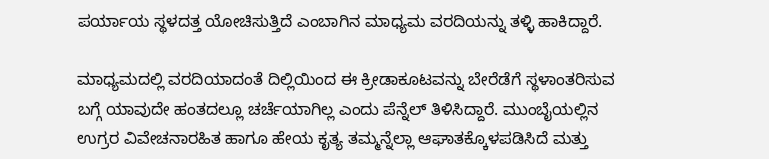ಪರ್ಯಾಯ ಸ್ಥಳದತ್ತ ಯೋಚಿಸುತ್ತಿದೆ ಎಂಬಾಗಿನ ಮಾಧ್ಯಮ ವರದಿಯನ್ನು ತಳ್ಳಿ ಹಾಕಿದ್ದಾರೆ.

ಮಾಧ್ಯಮದಲ್ಲಿ ವರದಿಯಾದಂತೆ ದಿಲ್ಲಿಯಿಂದ ಈ ಕ್ರೀಡಾಕೂಟವನ್ನು ಬೇರೆಡೆಗೆ ಸ್ಥಳಾಂತರಿಸುವ ಬಗ್ಗೆ ಯಾವುದೇ ಹಂತದಲ್ಲೂ ಚರ್ಚೆಯಾಗಿಲ್ಲ ಎಂದು ಪೆನ್ನೆಲ್ ತಿಳಿಸಿದ್ದಾರೆ. ಮುಂಬೈಯಲ್ಲಿನ ಉಗ್ರರ ವಿವೇಚನಾರಹಿತ ಹಾಗೂ ಹೇಯ ಕೃತ್ಯ ತಮ್ಮನ್ನೆಲ್ಲಾ ಆಘಾತಕ್ಕೊಳಪಡಿಸಿದೆ ಮತ್ತು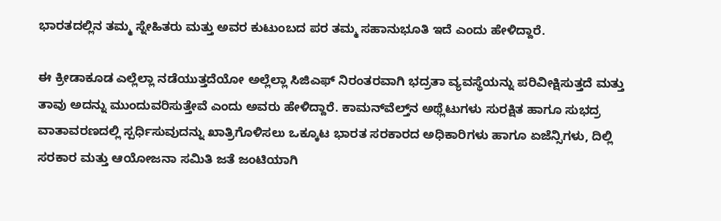ಭಾರತದಲ್ಲಿನ ತಮ್ಮ ಸ್ನೇಹಿತರು ಮತ್ತು ಅವರ ಕುಟುಂಬದ ಪರ ತಮ್ಮ ಸಹಾನುಭೂತಿ ಇದೆ ಎಂದು ಹೇಳಿದ್ದಾರೆ.

ಈ ಕ್ರೀಡಾಕೂಡ ಎಲ್ಲೆಲ್ಲಾ ನಡೆಯುತ್ತದೆಯೋ ಅಲ್ಲೆಲ್ಲಾ ಸಿಜಿಎಫ್ ನಿರಂತರವಾಗಿ ಭದ್ರತಾ ವ್ಯವಸ್ಥೆಯನ್ನು ಪರಿವೀಕ್ಷಿಸುತ್ತದೆ ಮತ್ತು ತಾವು ಅದನ್ನು ಮುಂದುವರಿಸುತ್ತೇವೆ ಎಂದು ಅವರು ಹೇಳಿದ್ದಾರೆ. ಕಾಮನ್‌ವೆಲ್ತ್‌ನ ಅಥ್ಲೆಟುಗಳು ಸುರಕ್ಷಿತ ಹಾಗೂ ಸುಭದ್ರ ವಾತಾವರಣದಲ್ಲಿ ಸ್ಪರ್ಧಿಸುವುದನ್ನು ಖಾತ್ರಿಗೊಳಿಸಲು ಒಕ್ಕೂಟ ಭಾರತ ಸರಕಾರದ ಅಧಿಕಾರಿಗಳು ಹಾಗೂ ಏಜೆನ್ಸಿಗಳು, ದಿಲ್ಲಿ ಸರಕಾರ ಮತ್ತು ಆಯೋಜನಾ ಸಮಿತಿ ಜತೆ ಜಂಟಿಯಾಗಿ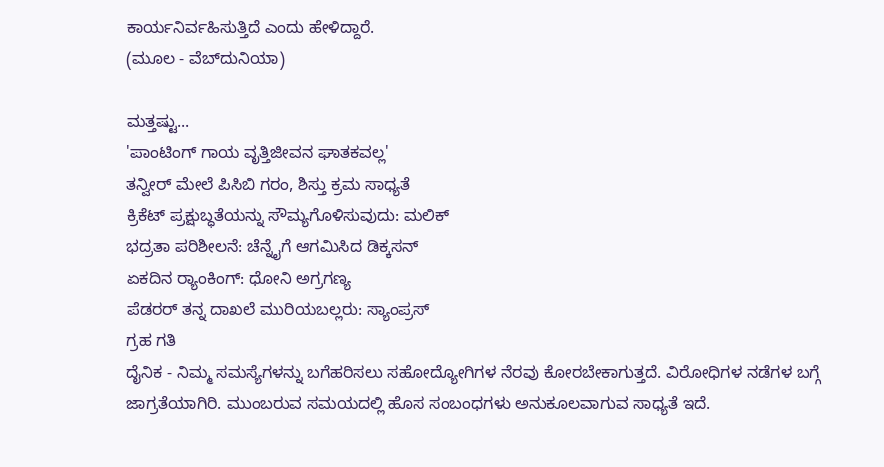ಕಾರ್ಯನಿರ್ವಹಿಸುತ್ತಿದೆ ಎಂದು ಹೇಳಿದ್ದಾರೆ.
(ಮೂಲ - ವೆಬ್‌ದುನಿಯಾ)

ಮತ್ತಷ್ಟು...
'ಪಾಂಟಿಂಗ್ ಗಾಯ ವೃತ್ತಿಜೀವನ ಘಾತಕವಲ್ಲ'
ತನ್ವೀರ್ ಮೇಲೆ ಪಿಸಿಬಿ ಗರಂ, ಶಿಸ್ತು ಕ್ರಮ ಸಾಧ್ಯತೆ
ಕ್ರಿಕೆಟ್ ಪ್ರಕ್ಷುಬ್ಧತೆಯನ್ನು ಸೌಮ್ಯಗೊಳಿಸುವುದು: ಮಲಿಕ್
ಭದ್ರತಾ ಪರಿಶೀಲನೆ: ಚೆನ್ನೈಗೆ ಆಗಮಿಸಿದ ಡಿಕ್ಕಸನ್
ಏಕದಿನ ರ‌್ಯಾಂಕಿಂಗ್: ಧೋನಿ ಅಗ್ರಗಣ್ಯ
ಪೆಡರರ್ ತನ್ನ ದಾಖಲೆ ಮುರಿಯಬಲ್ಲರು: ಸ್ಯಾಂಪ್ರಸ್
ಗ್ರಹ ಗತಿ
ದೈನಿಕ - ನಿಮ್ಮ ಸಮಸ್ಯೆಗಳನ್ನು ಬಗೆಹರಿಸಲು ಸಹೋದ್ಯೋಗಿಗಳ ನೆರವು ಕೋರಬೇಕಾಗುತ್ತದೆ. ವಿರೋಧಿಗಳ ನಡೆಗಳ ಬಗ್ಗೆ ಜಾಗ್ರತೆಯಾಗಿರಿ. ಮುಂಬರುವ ಸಮಯದಲ್ಲಿ ಹೊಸ ಸಂಬಂಧಗಳು ಅನುಕೂಲವಾಗುವ ಸಾಧ್ಯತೆ ಇದೆ.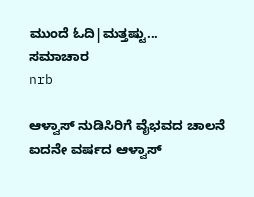ಮುಂದೆ ಓದಿ|ಮತ್ತಷ್ಟು...
ಸಮಾಚಾರ
nrb

ಆಳ್ವಾಸ್ ನುಡಿಸಿರಿಗೆ ವೈಭವದ ಚಾಲನೆ
ಐದನೇ ವರ್ಷದ ಆಳ್ವಾಸ್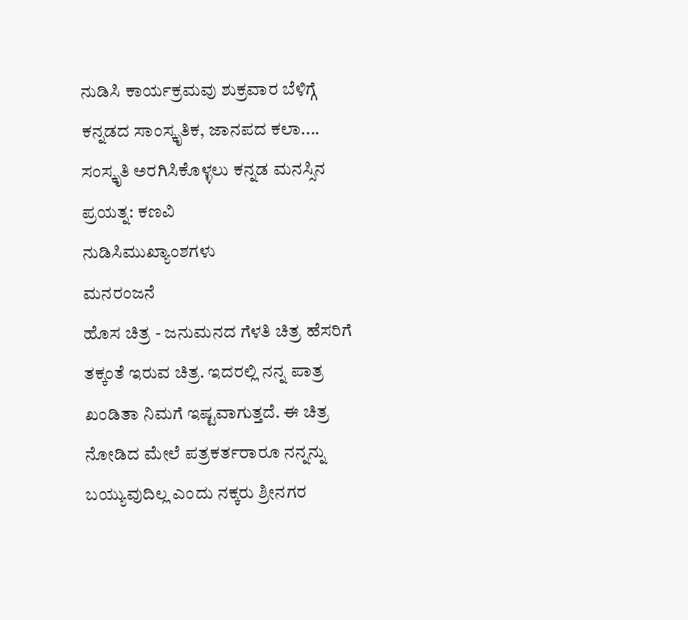ನುಡಿಸಿ ಕಾರ್ಯಕ್ರಮವು ಶುಕ್ರವಾರ ಬೆಳಿಗ್ಗೆ ಕನ್ನಡದ ಸಾಂಸ್ಕೃತಿಕ, ಜಾನಪದ ಕಲಾ....
ಸಂಸ್ಕೃತಿ ಅರಗಿಸಿಕೊಳ್ಳಲು ಕನ್ನಡ ಮನಸ್ಸಿನ ಪ್ರಯತ್ನ: ಕಣವಿ
ನುಡಿಸಿಮುಖ್ಯಾಂಶಗಳು
ಮನರಂಜನೆ
ಹೊಸ ಚಿತ್ರ - ಜನುಮನದ ಗೆಳತಿ ಚಿತ್ರ ಹೆಸರಿಗೆ ತಕ್ಕಂತೆ ಇರುವ ಚಿತ್ರ. ಇದರಲ್ಲಿ ನನ್ನ ಪಾತ್ರ ಖಂಡಿತಾ ನಿಮಗೆ ಇಷ್ಟವಾಗುತ್ತದೆ. ಈ ಚಿತ್ರ ನೋಡಿದ ಮೇಲೆ ಪತ್ರಕರ್ತರಾರೂ ನನ್ನನ್ನು ಬಯ್ಯುವುದಿಲ್ಲ ಎಂದು ನಕ್ಕರು ಶ್ರೀನಗರ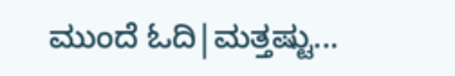ಮುಂದೆ ಓದಿ|ಮತ್ತಷ್ಟು...